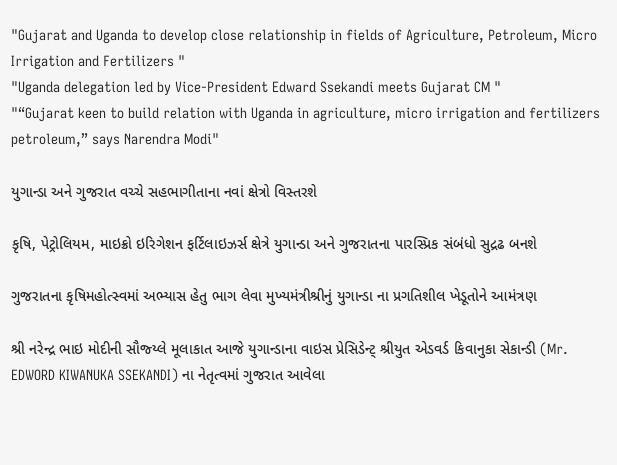"Gujarat and Uganda to develop close relationship in fields of Agriculture, Petroleum, Micro Irrigation and Fertilizers "
"Uganda delegation led by Vice-President Edward Ssekandi meets Gujarat CM "
"“Gujarat keen to build relation with Uganda in agriculture, micro irrigation and fertilizers petroleum,” says Narendra Modi"

યુગાન્ડા અને ગુજરાત વચ્ચે સહભાગીતાના નવાં ક્ષેત્રો વિસ્તરશે

કૃષિ, પેટ્રોલિયમ, માઇક્રો ઇરિગેશન ફર્ટિલાઇઝર્સ ક્ષેત્રે યુગાન્ડા અને ગુજરાતના પારસ્પ્રિક સંબંધો સુદ્રઢ બનશે

ગુજરાતના કૃષિમહોત્સ્વમાં અભ્યાસ હેતુ ભાગ લેવા મુખ્યમંત્રીશ્રીનું યુગાન્ડા ના પ્રગતિશીલ ખેડૂતોને આમંત્રણ

શ્રી નરેન્દ્ર ભાઇ મોદીની સૌજ્ય્લે મૂલાકાત આજે યુગાન્ડાના વાઇસ પ્રેસિડેન્ટ્ શ્રીયુત એડવર્ડ કિવાનુકા સેકાન્ડી (Mr. EDWORD KIWANUKA SSEKANDI) ના નેતૃત્વમાં ગુજરાત આવેલા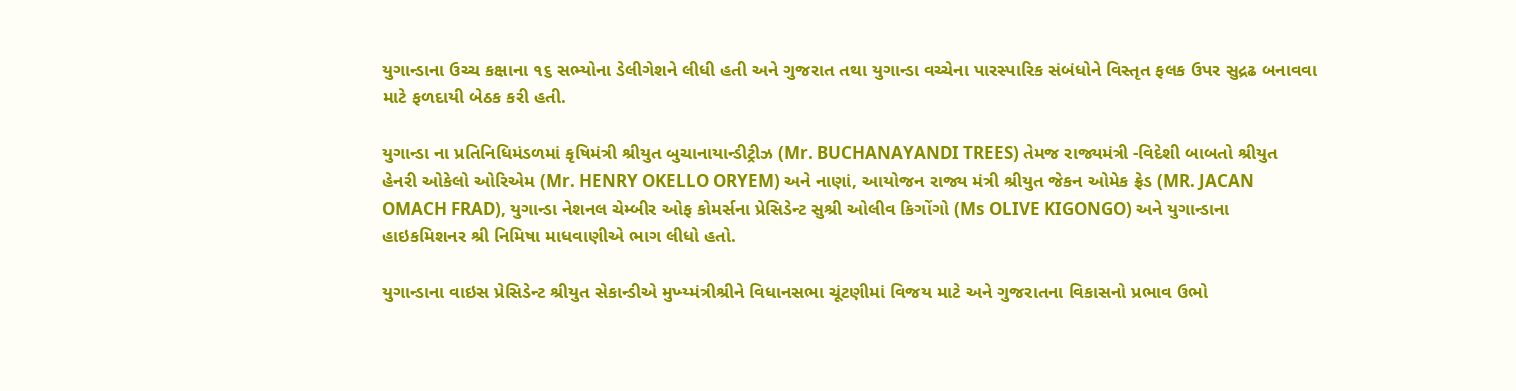યુગાન્ડાના ઉચ્ચ કક્ષાના ૧૬ સભ્યોના ડેલીગેશને લીધી હતી અને ગુજરાત તથા યુગાન્ડા વચ્ચેના પારસ્પારિક સંબંધોને વિસ્તૃત ફલક ઉપર સુદ્રઢ બનાવવા માટે ફળદાયી બેઠક કરી હતી.

યુગાન્ડા ના પ્રતિનિધિમંડળમાં કૃષિમંત્રી શ્રીયુત બુચાનાયાન્ડીટ્રીઝ (Mr. BUCHANAYANDI TREES) તેમજ રાજ્યમંત્રી -વિદેશી બાબતો શ્રીયુત હેનરી ઓકેલો ઓરિએમ (Mr. HENRY OKELLO ORYEM) અને નાણાં, આયોજન રાજ્ય મંત્રી શ્રીયુત જેકન ઓમેક ફ્રેડ (MR. JACAN OMACH FRAD), યુગાન્ડા નેશનલ ચેમ્બીર ઓફ કોમર્સના પ્રેસિડેન્ટ સુશ્રી ઓલીવ કિગોંગો (Ms OLIVE KIGONGO) અને યુગાન્ડાના હાઇકમિશનર શ્રી નિમિષા માધવાણીએ ભાગ લીધો હતો.

યુગાન્ડાના વાઇસ પ્રેસિડેન્ટ શ્રીયુત સેકાન્ડીએ મુખ્ય્મંત્રીશ્રીને વિધાનસભા ચૂંટણીમાં વિજય માટે અને ગુજરાતના વિકાસનો પ્રભાવ ઉભો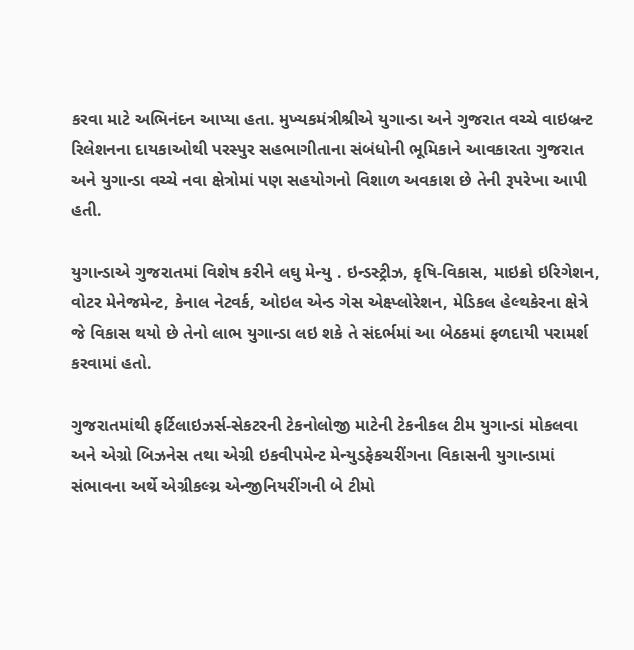કરવા માટે અભિનંદન આપ્યા હતા. મુખ્યકમંત્રીશ્રીએ યુગાન્ડા અને ગુજરાત વચ્ચે વાઇબ્રન્ટ રિલેશનના દાયકાઓથી પરસ્પુર સહભાગીતાના સંબંધોની ભૂમિકાને આવકારતા ગુજરાત અને યુગાન્ડા વચ્ચે નવા ક્ષેત્રોમાં પણ સહયોગનો વિશાળ અવકાશ છે તેની રૂપરેખા આપી હતી.

યુગાન્ડાએ ગુજરાતમાં વિશેષ કરીને લઘુ મેન્યુ . ઇન્ડસ્ટ્રીઝ, કૃષિ-વિકાસ, માઇક્રો ઇરિગેશન, વોટર મેનેજમેન્ટ, કેનાલ નેટવર્ક, ઓઇલ એન્ડ‍ ગેસ એક્ષ્પ્લોરેશન, મેડિકલ હેલ્થ‍કેરના ક્ષેત્રે જે વિકાસ થયો છે તેનો લાભ યુગાન્ડા લઇ શકે તે સંદર્ભમાં આ બેઠકમાં ફળદાયી પરામર્શ કરવામાં હતો.

ગુજરાતમાંથી ફર્ટિલાઇઝર્સ-સેકટરની ટેકનોલોજી માટેની ટેકનીકલ ટીમ યુગાન્ડાં મોકલવા અને એગ્રો બિઝનેસ તથા એગ્રી ઇકવીપમેન્ટ મેન્યુડફેકચરીંગના વિકાસની યુગાન્ડામાં સંભાવના અર્થે એગ્રીકલ્ચ્ર એન્જીનિયરીંગની બે ટીમો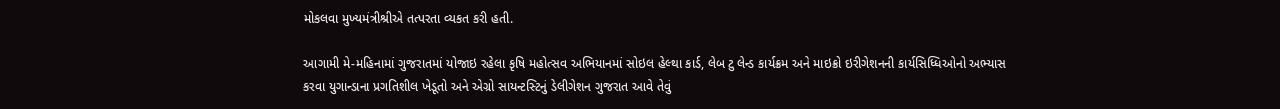મોકલવા મુખ્ય‍મંત્રીશ્રીએ તત્પરતા વ્યકત કરી હતી.

આગામી મે-મહિનામાં ગુજરાતમાં યોજાઇ રહેલા કૃષિ મહોત્સવ અભિયાનમાં સોઇલ હેલ્થા કાર્ડ, લેબ ટુ લેન્ડ‍ કાર્યક્રમ અને માઇક્રો ઇરીગેશનની કાર્યસિધ્ધિઓનો અભ્યાસ કરવા યુગાન્ડાના પ્રગતિશીલ ખેડૂતો અને એગ્રો સાયન્ટસ્ટિનું ડેલીગેશન ગુજરાત આવે તેવું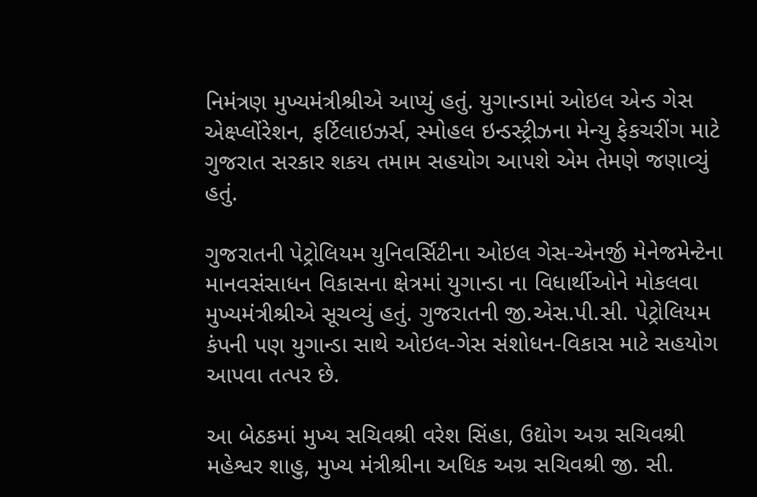નિમંત્રણ મુખ્યમંત્રીશ્રીએ આપ્યું હતું. યુગાન્ડામાં ઓઇલ એન્ડ ગેસ એક્ષ્પ્લોંરેશન, ફર્ટિલાઇઝર્સ, સ્મોહલ ઇન્ડસ્ટ્રીઝના મેન્યુ ફેકચરીંગ માટે ગુજરાત સરકાર શકય તમામ સહયોગ આપશે એમ તેમણે જણાવ્યું હતું.

ગુજરાતની પેટ્રોલિયમ યુનિવર્સિટીના ઓઇલ ગેસ-એનર્જી મેનેજમેન્ટેના માનવસંસાધન વિકાસના ક્ષેત્રમાં યુગાન્ડા ના વિધાર્થીઓને મોકલવા મુખ્ય‍મંત્રીશ્રીએ સૂચવ્યું હતું. ગુજરાતની જી.એસ.પી.સી. પેટ્રોલિયમ કંપની પણ યુગાન્ડા સાથે ઓઇલ-ગેસ સંશોધન-વિકાસ માટે સહયોગ આપવા તત્પર છે.

આ બેઠકમાં મુખ્ય સચિવશ્રી વરેશ સિંહા, ઉદ્યોગ અગ્ર સચિવશ્રી મહેશ્વર શાહુ, મુખ્ય મંત્રીશ્રીના અધિક અગ્ર સચિવશ્રી જી. સી.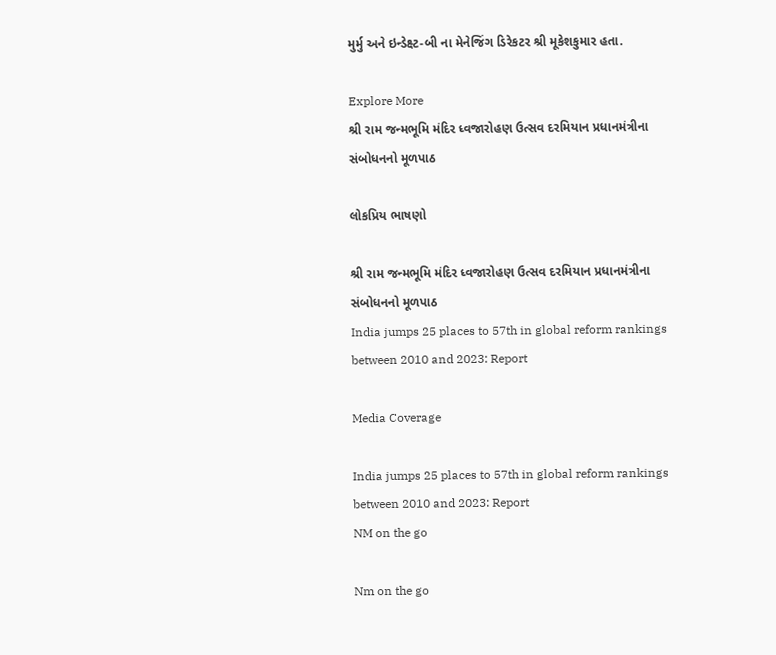મુર્મુ અને ઇન્ડેક્ષ્ટ-બી ના મેનેજિંગ ડિરેકટર શ્રી મૂકેશકુમાર હતા.

Explore More
શ્રી રામ જન્મભૂમિ મંદિર ધ્વજારોહણ ઉત્સવ દરમિયાન પ્રધાનમંત્રીના સંબોધનનો મૂળપાઠ

લોકપ્રિય ભાષણો

શ્રી રામ જન્મભૂમિ મંદિર ધ્વજારોહણ ઉત્સવ દરમિયાન પ્રધાનમંત્રીના સંબોધનનો મૂળપાઠ
India jumps 25 places to 57th in global reform rankings between 2010 and 2023: Report

Media Coverage

India jumps 25 places to 57th in global reform rankings between 2010 and 2023: Report
NM on the go

Nm on the go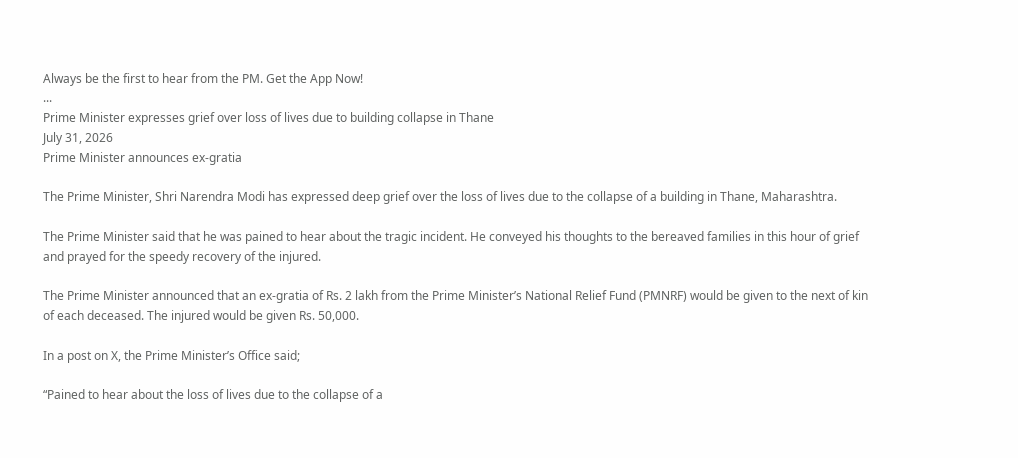Always be the first to hear from the PM. Get the App Now!
...
Prime Minister expresses grief over loss of lives due to building collapse in Thane
July 31, 2026
Prime Minister announces ex-gratia

The Prime Minister, Shri Narendra Modi has expressed deep grief over the loss of lives due to the collapse of a building in Thane, Maharashtra.

The Prime Minister said that he was pained to hear about the tragic incident. He conveyed his thoughts to the bereaved families in this hour of grief and prayed for the speedy recovery of the injured.

The Prime Minister announced that an ex-gratia of Rs. 2 lakh from the Prime Minister’s National Relief Fund (PMNRF) would be given to the next of kin of each deceased. The injured would be given Rs. 50,000.

In a post on X, the Prime Minister’s Office said;

“Pained to hear about the loss of lives due to the collapse of a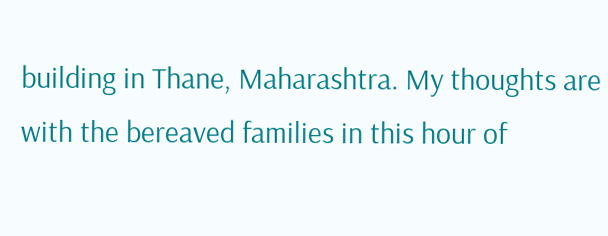building in Thane, Maharashtra. My thoughts are with the bereaved families in this hour of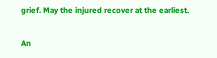grief. May the injured recover at the earliest.

An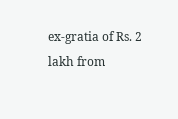ex-gratia of Rs. 2 lakh from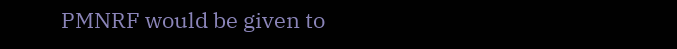PMNRF would be given to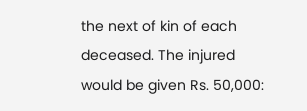the next of kin of each deceased. The injured would be given Rs. 50,000: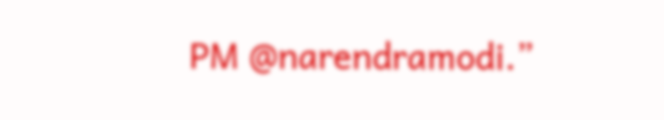PM @narendramodi.”